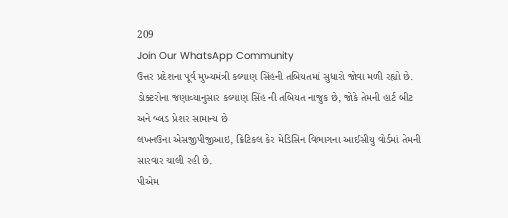209
Join Our WhatsApp Community
ઉત્તર પ્રદેશના પૂર્વ મુખ્યમંત્રી કલ્યાણ સિંહની તબિયતમાં સુધારો જોવા મળી રહ્યો છે.
ડોક્ટરોના જણાવ્યાનુસાર કલ્યાણ સિંહ ની તબિયત નાજુક છે, જોકે તેમની હાર્ટ બીટ અને બ્લડ પ્રેશર સામાન્ય છે
લખનઉના એસજીપીજીઆઇ, ક્રિટિકલ કેર મેડિસિન વિભાગના આઈસીયુ વોર્ડમાં તેમની સારવાર ચાલી રહી છે.
પીએમ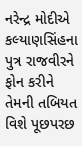નરેન્દ્ર મોદીએ કલ્યાણસિંહના પુત્ર રાજવીરને ફોન કરીને તેમની તબિયત વિશે પૂછપરછ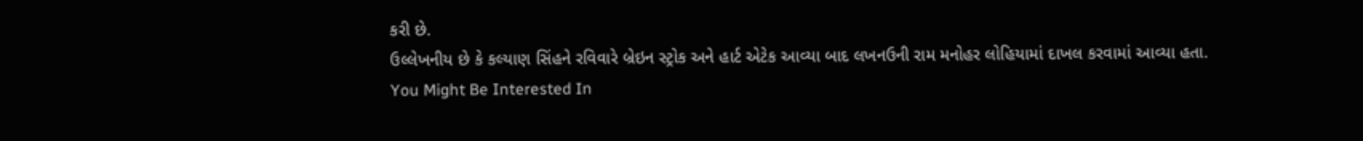કરી છે.
ઉલ્લેખનીય છે કે કલ્યાણ સિંહને રવિવારે બ્રેઇન સ્ટ્રોક અને હાર્ટ એટેક આવ્યા બાદ લખનઉની રામ મનોહર લોહિયામાં દાખલ કરવામાં આવ્યા હતા.
You Might Be Interested In